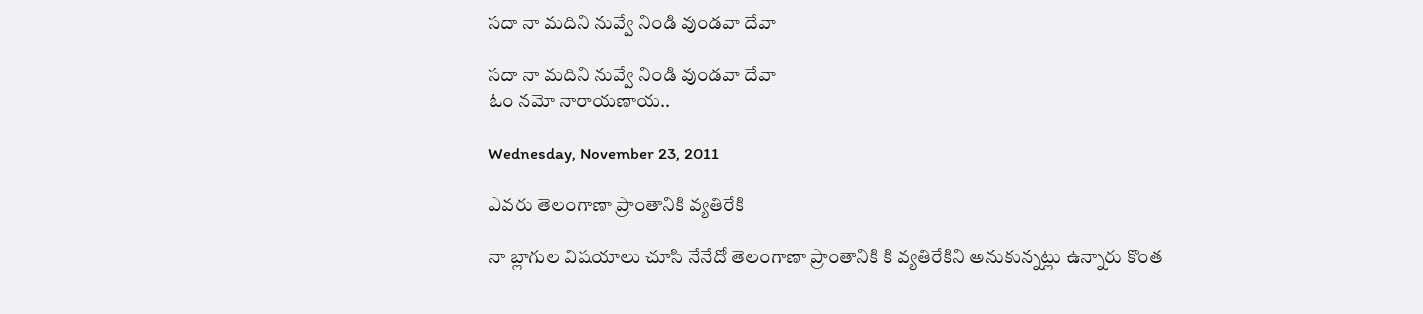సదా నా మదిని నువ్వే నిండి వుండవా దేవా

సదా నా మదిని నువ్వే నిండి వుండవా దేవా
ఓం నమో నారాయణాయ..

Wednesday, November 23, 2011

ఎవరు తెలంగాణా ప్రాంతానికి వ్యతిరేకి

నా బ్లాగుల విషయాలు చూసి నేనేదో తెలంగాణా ప్రాంతానికి కి వ్యతిరేకిని అనుకున్నట్లు ఉన్నారు కొంత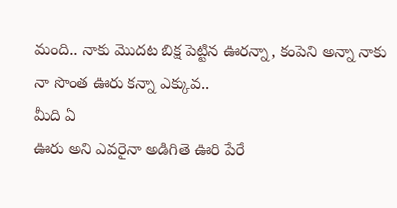మంది.. నాకు మొదట బిక్ష పెట్టిన ఊరన్నా, కంపెని అన్నా నాకు నా సొంత ఊరు కన్నా ఎక్కువ..
మీది ఏ
ఊరు అని ఎవరైనా అడిగితె ఊరి పేరే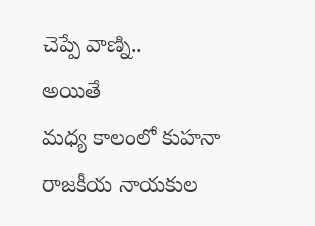చెప్పే వాణ్ని..
అయితే
మధ్య కాలంలో కుహనా రాజకీయ నాయకుల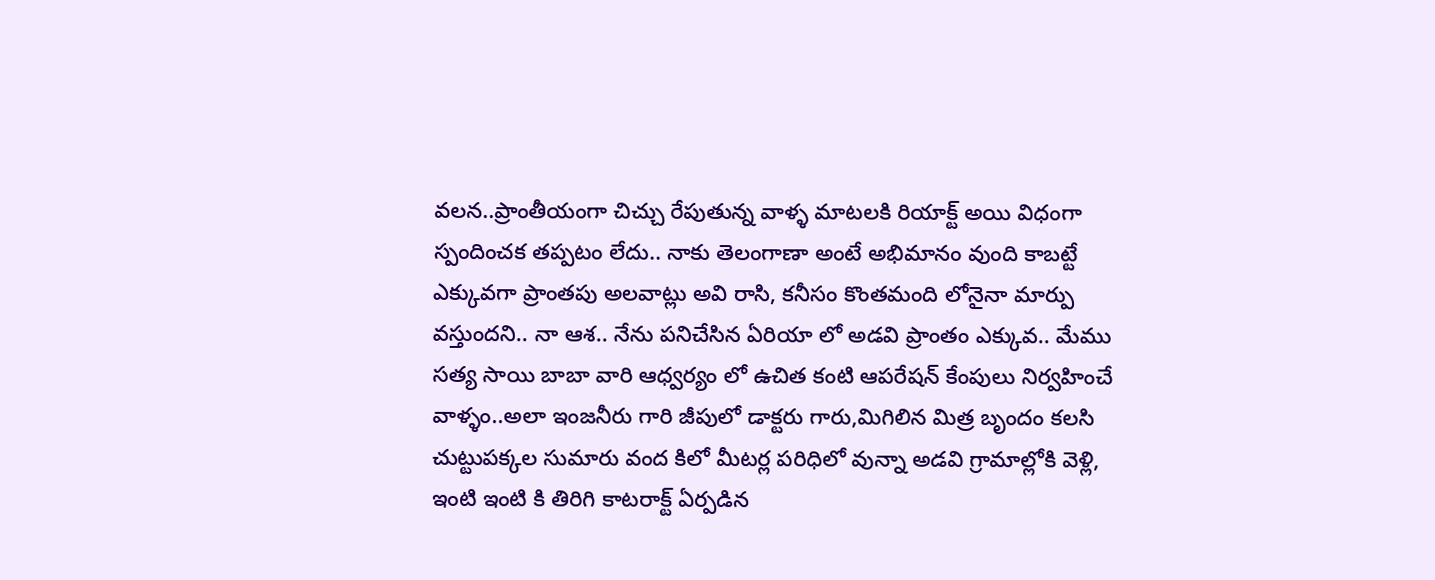వలన..ప్రాంతీయంగా చిచ్చు రేపుతున్న వాళ్ళ మాటలకి రియాక్ట్ అయి విధంగా స్పందించక తప్పటం లేదు.. నాకు తెలంగాణా అంటే అభిమానం వుంది కాబట్టే ఎక్కువగా ప్రాంతపు అలవాట్లు అవి రాసి, కనీసం కొంతమంది లోనైనా మార్పు వస్తుందని.. నా ఆశ.. నేను పనిచేసిన ఏరియా లో అడవి ప్రాంతం ఎక్కువ.. మేము సత్య సాయి బాబా వారి ఆధ్వర్యం లో ఉచిత కంటి ఆపరేషన్ కేంపులు నిర్వహించే వాళ్ళం..అలా ఇంజనీరు గారి జీపులో డాక్టరు గారు,మిగిలిన మిత్ర బృందం కలసి చుట్టుపక్కల సుమారు వంద కిలో మీటర్ల పరిధిలో వున్నా అడవి గ్రామాల్లోకి వెళ్లి, ఇంటి ఇంటి కి తిరిగి కాటరాక్ట్ ఏర్పడిన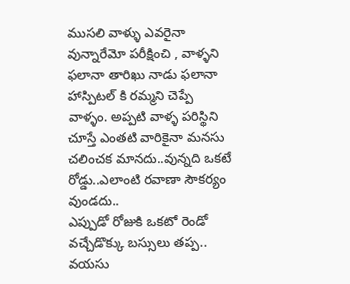ముసలి వాళ్ళు ఎవరైనా వున్నారేమో పరీక్షించి , వాళ్ళని ఫలానా తారిఖు నాడు ఫలానా హాస్పిటల్ కి రమ్మని చెప్పే వాళ్ళం. అప్పటి వాళ్ళ పరిస్థిని చూస్తే ఎంతటి వారికైనా మనసు చలించక మానదు..వున్నది ఒకటే రోడ్డు..ఎలాంటి రవాణా సౌకర్యం వుండదు..
ఎప్పుడో రోజుకి ఒకటో రెండో వచ్చేడొక్కు బస్సులు తప్ప.. వయసు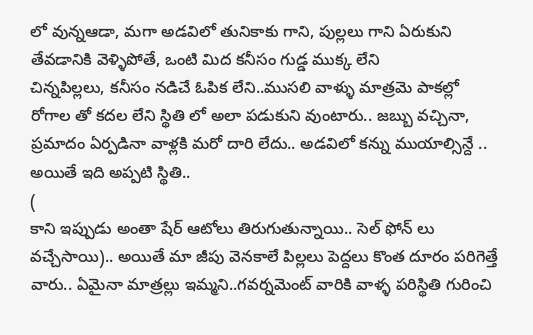లో వున్నఆడా, మగా అడవిలో తునికాకు గాని, పుల్లలు గాని ఏరుకుని తేవడానికి వెళ్ళిపోతే, ఒంటి మిద కనీసం గుడ్డ ముక్క లేని
చిన్నపిల్లలు, కనీసం నడిచే ఓపిక లేని..ముసలి వాళ్ళు మాత్రమె పాకల్లో రోగాల తో కదల లేని స్థితి లో అలా పడుకుని వుంటారు.. జబ్బు వచ్చినా, ప్రమాదం ఏర్పడినా వాళ్లకి మరో దారి లేదు.. అడవిలో కన్ను ముయాల్సిన్దే .. అయితే ఇది అప్పటి స్థితి..
(
కాని ఇప్పుడు అంతా షేర్ ఆటోలు తిరుగుతున్నాయి.. సెల్ ఫోన్ లు వచ్చేసాయి).. అయితే మా జీపు వెనకాలే పిల్లలు పెద్దలు కొంత దూరం పరిగెత్తే వారు.. ఏమైనా మాత్రల్లు ఇమ్మని..గవర్నమెంట్ వారికి వాళ్ళ పరిస్థితి గురించి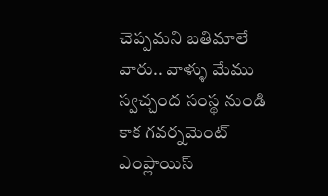చెప్పమని బతిమాలే వారు.. వాళ్ళు మేము స్వచ్చంద సంస్థ నుండి కాక గవర్నమెంట్ ఎంప్లాయిస్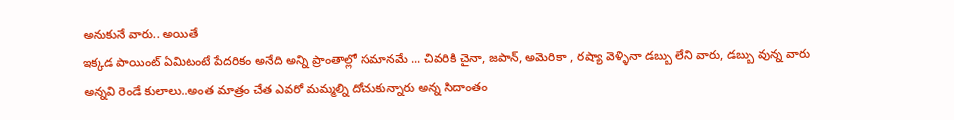అనుకునే వారు.. అయితే
ఇక్కడ పాయింట్ ఏమిటంటే పేదరికం అనేది అన్ని ప్రాంతాల్లో సమానమే ... చివరికి చైనా, జపాన్, అమెరికా , రష్యా వెళ్ళినా డబ్బు లేని వారు, డబ్బు వున్న వారు అన్నవి రెండే కులాలు..అంత మాత్రం చేత ఎవరో మమ్మల్ని దోచుకున్నారు అన్న సిదాంతం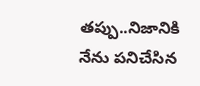తప్పు..నిజానికి నేను పనిచేసిన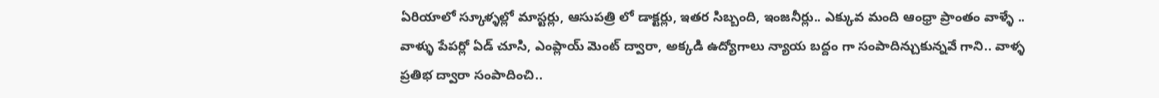ఏరియాలో స్కూళ్ళల్లో మాస్టర్లు, ఆసుపత్రి లో డాక్టర్లు, ఇతర సిబ్బంది, ఇంజనీర్లు.. ఎక్కువ మంది ఆంధ్రా ప్రాంతం వాళ్ళే .. వాళ్ళు పేపర్లో ఏడ్ చూసి, ఎంప్లాయ్ మెంట్ ద్వారా, అక్కడి ఉద్యోగాలు న్యాయ బద్దం గా సంపాదిన్చుకున్నవే గాని.. వాళ్ళ ప్రతిభ ద్వారా సంపాదించి..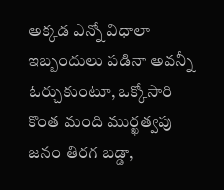అక్కడ ఎన్నో విధాలా ఇబ్బందులు పడినా అవన్నీ ఓర్చుకుంటూ, ఒక్కోసారి కొంత మంది ముర్ఖత్వపు జనం తిరగ బడ్డా,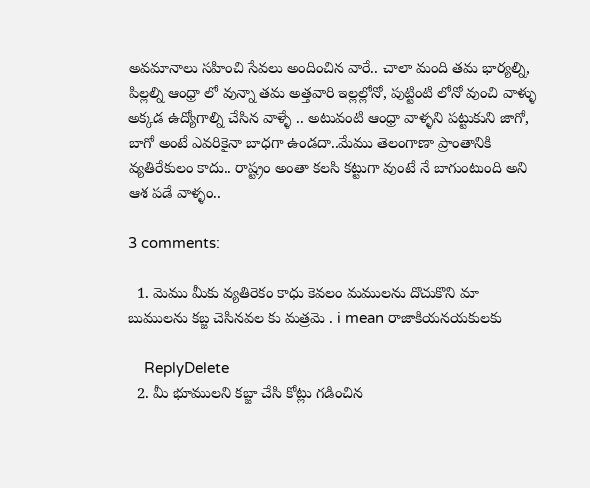అవమానాలు సహించి సేవలు అందించిన వారే.. చాలా మంది తమ భార్యల్ని, పిల్లల్ని ఆంధ్రా లో వున్నా తమ అత్తవారి ఇల్లల్లోనో, పుట్టింటి లోనో వుంచి వాళ్ళు అక్కడ ఉద్యోగాల్ని చేసిన వాళ్ళే .. అటువంటి ఆంధ్రా వాళ్ళని పట్టుకుని జాగో, బాగో అంటే ఎవరికైనా బాధగా ఉండదా..మేము తెలంగాణా ప్రాంతానికి వ్యతిరేకులం కాదు.. రాష్ట్రం అంతా కలసి కట్టుగా వుంటే నే బాగుంటుంది అని ఆశ పడే వాళ్ళం..

3 comments:

  1. మెము మీకు వ్యతిరెకం కాధు కెవలం మములను దొచుకొని మా బుములను కబ్జ చెసినవల కు మత్రమె . i mean రాజాకియనయకులకు

    ReplyDelete
  2. మీ భూములని కబ్జా చేసి కోట్లు గడించిన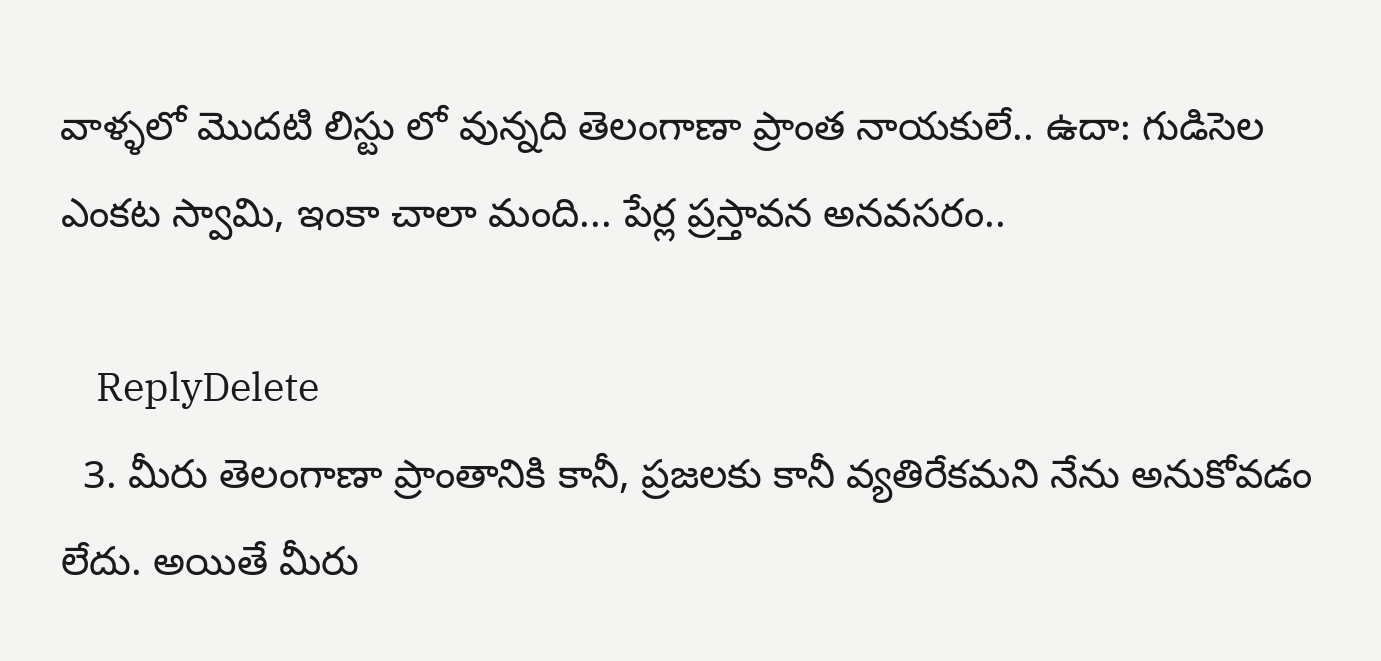వాళ్ళలో మొదటి లిస్టు లో వున్నది తెలంగాణా ప్రాంత నాయకులే.. ఉదా: గుడిసెల ఎంకట స్వామి, ఇంకా చాలా మంది... పేర్ల ప్రస్తావన అనవసరం..

    ReplyDelete
  3. మీరు తెలంగాణా ప్రాంతానికి కానీ, ప్రజలకు కానీ వ్యతిరేకమని నేను అనుకోవడం లేదు. అయితే మీరు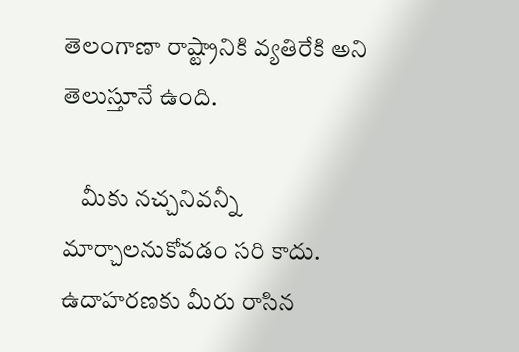తెలంగాణా రాష్ట్రానికి వ్యతిరేకి అని తెలుస్తూనే ఉంది.

    మీకు నచ్చనివన్నీ మార్చాలనుకోవడం సరి కాదు. ఉదాహరణకు మీరు రాసిన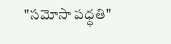"సమోసా పధ్ధతి"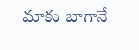మాకు బాగానే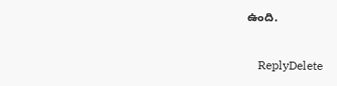ఉంది.

    ReplyDelete